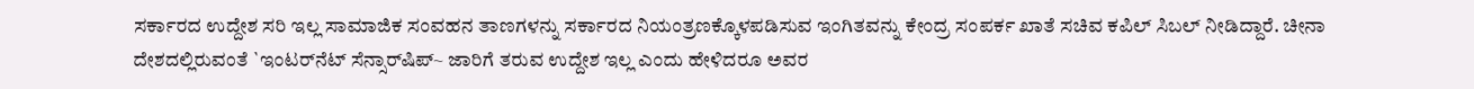ಸರ್ಕಾರದ ಉದ್ದೇಶ ಸರಿ ಇಲ್ಲ ಸಾಮಾಜಿಕ ಸಂವಹನ ತಾಣಗಳನ್ನು ಸರ್ಕಾರದ ನಿಯಂತ್ರಣಕ್ಕೊಳಪಡಿಸುವ ಇಂಗಿತವನ್ನು ಕೇಂದ್ರ ಸಂಪರ್ಕ ಖಾತೆ ಸಚಿವ ಕಪಿಲ್ ಸಿಬಲ್ ನೀಡಿದ್ದಾರೆ. ಚೀನಾ ದೇಶದಲ್ಲಿರುವಂತೆ `ಇಂಟರ್‌ನೆಟ್ ಸೆನ್ಸಾರ್‌ಷಿಪ್~ ಜಾರಿಗೆ ತರುವ ಉದ್ದೇಶ ಇಲ್ಲ ಎಂದು ಹೇಳಿದರೂ ಅವರ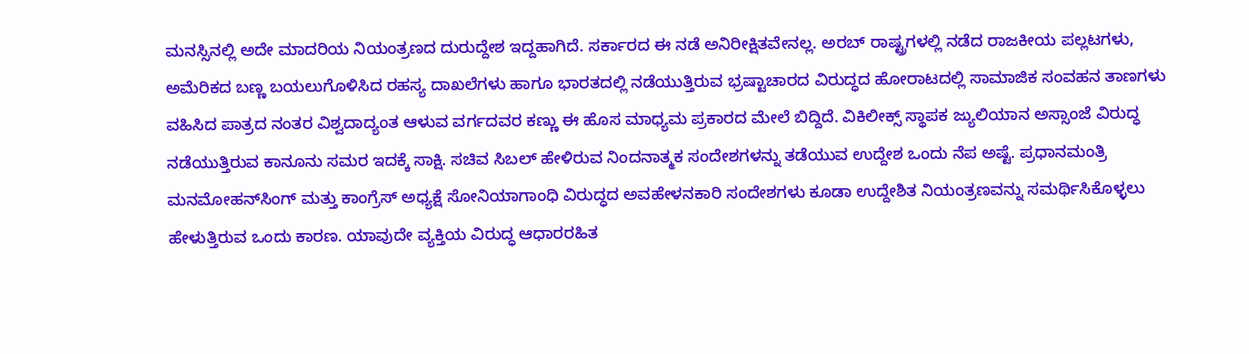ಮನಸ್ಸಿನಲ್ಲಿ ಅದೇ ಮಾದರಿಯ ನಿಯಂತ್ರಣದ ದುರುದ್ದೇಶ ಇದ್ದಹಾಗಿದೆ. ಸರ್ಕಾರದ ಈ ನಡೆ ಅನಿರೀಕ್ಷಿತವೇನಲ್ಲ. ಅರಬ್ ರಾಷ್ಟ್ರಗಳಲ್ಲಿ ನಡೆದ ರಾಜಕೀಯ ಪಲ್ಲಟಗಳು, ಅಮೆರಿಕದ ಬಣ್ಣ ಬಯಲುಗೊಳಿಸಿದ ರಹಸ್ಯ ದಾಖಲೆಗಳು ಹಾಗೂ ಭಾರತದಲ್ಲಿ ನಡೆಯುತ್ತಿರುವ ಭ್ರಷ್ಟಾಚಾರದ ವಿರುದ್ಧದ ಹೋರಾಟದಲ್ಲಿ ಸಾಮಾಜಿಕ ಸಂವಹನ ತಾಣಗಳು ವಹಿಸಿದ ಪಾತ್ರದ ನಂತರ ವಿಶ್ವದಾದ್ಯಂತ ಆಳುವ ವರ್ಗದವರ ಕಣ್ಣು ಈ ಹೊಸ ಮಾಧ್ಯಮ ಪ್ರಕಾರದ ಮೇಲೆ ಬಿದ್ದಿದೆ. ವಿಕಿಲೀಕ್ಸ್ ಸ್ಥಾಪಕ ಜ್ಯುಲಿಯಾನ ಅಸ್ಸಾಂಜೆ ವಿರುದ್ಧ ನಡೆಯುತ್ತಿರುವ ಕಾನೂನು ಸಮರ ಇದಕ್ಕೆ ಸಾಕ್ಷಿ. ಸಚಿವ ಸಿಬಲ್ ಹೇಳಿರುವ ನಿಂದನಾತ್ಮಕ ಸಂದೇಶಗಳನ್ನು ತಡೆಯುವ ಉದ್ದೇಶ ಒಂದು ನೆಪ ಅಷ್ಟೆ. ಪ್ರಧಾನಮಂತ್ರಿ ಮನಮೋಹನ್‌ಸಿಂಗ್ ಮತ್ತು ಕಾಂಗ್ರೆಸ್ ಅಧ್ಯಕ್ಷೆ ಸೋನಿಯಾಗಾಂಧಿ ವಿರುದ್ಧದ ಅವಹೇಳನಕಾರಿ ಸಂದೇಶಗಳು ಕೂಡಾ ಉದ್ದೇಶಿತ ನಿಯಂತ್ರಣವನ್ನು ಸಮರ್ಥಿಸಿಕೊಳ್ಳಲು ಹೇಳುತ್ತಿರುವ ಒಂದು ಕಾರಣ. ಯಾವುದೇ ವ್ಯಕ್ತಿಯ ವಿರುದ್ಧ ಆಧಾರರಹಿತ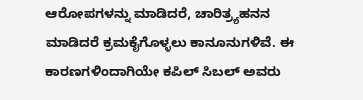ಆರೋಪಗಳನ್ನು ಮಾಡಿದರೆ, ಚಾರಿತ್ರ್ಯಹನನ ಮಾಡಿದರೆ ಕ್ರಮಕೈಗೊಳ್ಳಲು ಕಾನೂನುಗಳಿವೆ. ಈ ಕಾರಣಗಳಿಂದಾಗಿಯೇ ಕಪಿಲ್ ಸಿಬಲ್ ಅವರು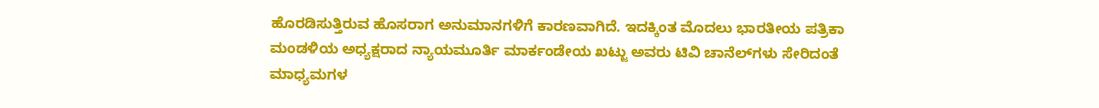ಹೊರಡಿಸುತ್ತಿರುವ ಹೊಸರಾಗ ಅನುಮಾನಗಳಿಗೆ ಕಾರಣವಾಗಿದೆ. ಇದಕ್ಕಿಂತ ಮೊದಲು ಭಾರತೀಯ ಪತ್ರಿಕಾ ಮಂಡಳಿಯ ಅಧ್ಯಕ್ಷರಾದ ನ್ಯಾಯಮೂರ್ತಿ ಮಾರ್ಕಂಡೇಯ ಖಟ್ಜು ಅವರು ಟಿವಿ ಚಾನೆಲ್‌ಗಳು ಸೇರಿದಂತೆ ಮಾಧ್ಯಮಗಳ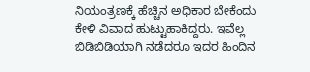ನಿಯಂತ್ರಣಕ್ಕೆ ಹೆಚ್ಚಿನ ಅಧಿಕಾರ ಬೇಕೆಂದು ಕೇಳಿ ವಿವಾದ ಹುಟ್ಟುಹಾಕಿದ್ದರು. ಇವೆಲ್ಲ ಬಿಡಿಬಿಡಿಯಾಗಿ ನಡೆದರೂ ಇದರ ಹಿಂದಿನ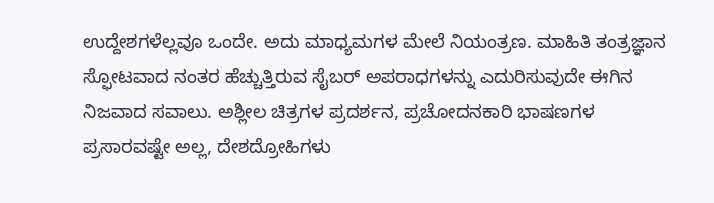ಉದ್ದೇಶಗಳೆಲ್ಲವೂ ಒಂದೇ. ಅದು ಮಾಧ್ಯಮಗಳ ಮೇಲೆ ನಿಯಂತ್ರಣ. ಮಾಹಿತಿ ತಂತ್ರಜ್ಞಾನ ಸ್ಫೋಟವಾದ ನಂತರ ಹೆಚ್ಚುತ್ತಿರುವ ಸೈಬರ್ ಅಪರಾಧಗಳನ್ನು ಎದುರಿಸುವುದೇ ಈಗಿನ ನಿಜವಾದ ಸವಾಲು. ಅಶ್ಲೀಲ ಚಿತ್ರಗಳ ಪ್ರದರ್ಶನ, ಪ್ರಚೋದನಕಾರಿ ಭಾಷಣಗಳ ಪ್ರಸಾರವಷ್ಟೇ ಅಲ್ಲ, ದೇಶದ್ರೋಹಿಗಳು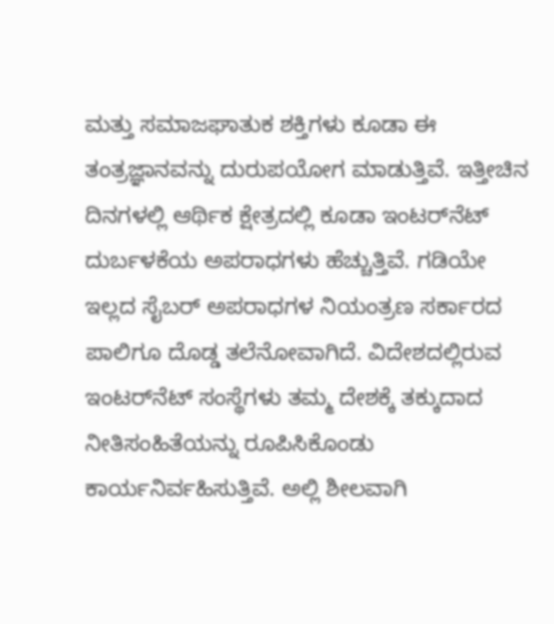ಮತ್ತು ಸಮಾಜಘಾತುಕ ಶಕ್ತಿಗಳು ಕೂಡಾ ಈ ತಂತ್ರಜ್ಞಾನವನ್ನು ದುರುಪಯೋಗ ಮಾಡುತ್ತಿವೆ. ಇತ್ತೀಚಿನ ದಿನಗಳಲ್ಲಿ ಆರ್ಥಿಕ ಕ್ಷೇತ್ರದಲ್ಲಿ ಕೂಡಾ ಇಂಟರ್‌ನೆಟ್ ದುರ್ಬಳಕೆಯ ಅಪರಾಧಗಳು ಹೆಚ್ಚುತ್ತಿವೆ. ಗಡಿಯೇ ಇಲ್ಲದ ಸೈಬರ್ ಅಪರಾಧಗಳ ನಿಯಂತ್ರಣ ಸರ್ಕಾರದ ಪಾಲಿಗೂ ದೊಡ್ಡ ತಲೆನೋವಾಗಿದೆ. ವಿದೇಶದಲ್ಲಿರುವ ಇಂಟರ್‌ನೆಟ್ ಸಂಸ್ಥೆಗಳು ತಮ್ಮ ದೇಶಕ್ಕೆ ತಕ್ಕುದಾದ ನೀತಿಸಂಹಿತೆಯನ್ನು ರೂಪಿಸಿಕೊಂಡು ಕಾರ್ಯನಿರ್ವಹಿಸುತ್ತಿವೆ. ಅಲ್ಲಿ ಶೀಲವಾಗಿ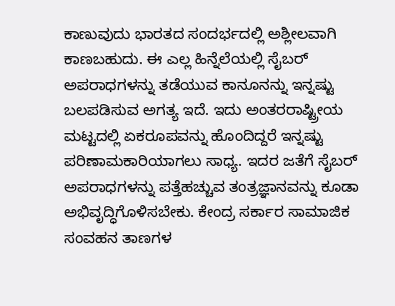ಕಾಣುವುದು ಭಾರತದ ಸಂದರ್ಭದಲ್ಲಿ ಅಶ್ಲೀಲವಾಗಿ ಕಾಣಬಹುದು. ಈ ಎಲ್ಲ ಹಿನ್ನೆಲೆಯಲ್ಲಿ ಸೈಬರ್ ಅಪರಾಧಗಳನ್ನು ತಡೆಯುವ ಕಾನೂನನ್ನು ಇನ್ನಷ್ಟು ಬಲಪಡಿಸುವ ಅಗತ್ಯ ಇದೆ. ಇದು ಅಂತರರಾಷ್ಟ್ರೀಯ ಮಟ್ಟದಲ್ಲಿ ಏಕರೂಪವನ್ನು ಹೊಂದಿದ್ದರೆ ಇನ್ನಷ್ಟು ಪರಿಣಾಮಕಾರಿಯಾಗಲು ಸಾಧ್ಯ. ಇದರ ಜತೆಗೆ ಸೈಬರ್ ಅಪರಾಧಗಳನ್ನು ಪತ್ತೆಹಚ್ಚುವ ತಂತ್ರಜ್ಞಾನವನ್ನು ಕೂಡಾ ಅಭಿವೃದ್ಧಿಗೊಳಿಸಬೇಕು. ಕೇಂದ್ರ ಸರ್ಕಾರ ಸಾಮಾಜಿಕ ಸಂವಹನ ತಾಣಗಳ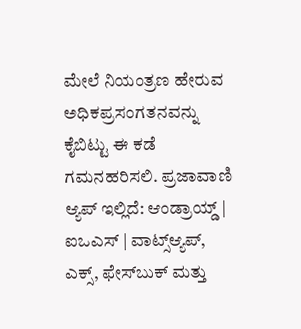ಮೇಲೆ ನಿಯಂತ್ರಣ ಹೇರುವ ಅಧಿಕಪ್ರಸಂಗತನವನ್ನು ಕೈಬಿಟ್ಟು ಈ ಕಡೆ ಗಮನಹರಿಸಲಿ. ಪ್ರಜಾವಾಣಿ ಆ್ಯಪ್ ಇಲ್ಲಿದೆ: ಆಂಡ್ರಾಯ್ಡ್ | ಐಒಎಸ್ | ವಾಟ್ಸ್ಆ್ಯಪ್, ಎಕ್ಸ್, ಫೇಸ್‌ಬುಕ್ ಮತ್ತು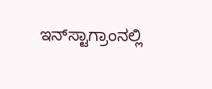ಇನ್‌ಸ್ಟಾಗ್ರಾಂನಲ್ಲಿ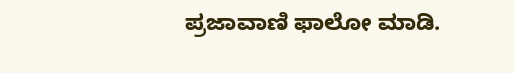ಪ್ರಜಾವಾಣಿ ಫಾಲೋ ಮಾಡಿ.